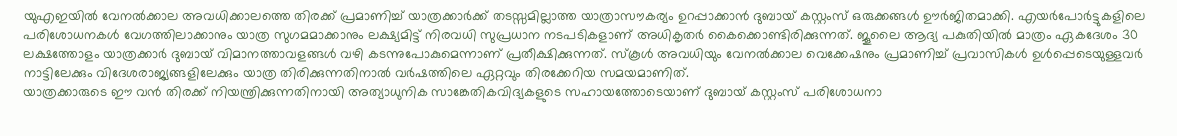യുഎഇയിൽ വേനൽക്കാല അവധിക്കാലത്തെ തിരക്ക് പ്രമാണിച്ച് യാത്രക്കാർക്ക് തടസ്സമില്ലാത്ത യാത്രാസൗകര്യം ഉറപ്പാക്കാൻ ദുബായ് കസ്റ്റംസ് ഒരുക്കങ്ങൾ ഊർജിതമാക്കി. എയർപോർട്ടുകളിലെ പരിശോധനകൾ വേഗത്തിലാക്കാനും യാത്ര സുഗമമാക്കാനും ലക്ഷ്യമിട്ട് നിരവധി സുപ്രധാന നടപടികളാണ് അധികൃതർ കൈക്കൊണ്ടിരിക്കുന്നത്. ജൂലൈ ആദ്യ പകുതിയിൽ മാത്രം ഏകദേശം 30 ലക്ഷത്തോളം യാത്രക്കാർ ദുബായ് വിമാനത്താവളങ്ങൾ വഴി കടന്നുപോകുമെന്നാണ് പ്രതീക്ഷിക്കുന്നത്. സ്കൂൾ അവധിയും വേനൽക്കാല വെക്കേഷനും പ്രമാണിച്ച് പ്രവാസികൾ ഉൾപ്പെടെയുള്ളവർ നാട്ടിലേക്കും വിദേശരാജ്യങ്ങളിലേക്കും യാത്ര തിരിക്കുന്നതിനാൽ വർഷത്തിലെ ഏറ്റവും തിരക്കേറിയ സമയമാണിത്.
യാത്രക്കാരുടെ ഈ വൻ തിരക്ക് നിയന്ത്രിക്കുന്നതിനായി അത്യാധുനിക സാങ്കേതികവിദ്യകളുടെ സഹായത്തോടെയാണ് ദുബായ് കസ്റ്റംസ് പരിശോധനാ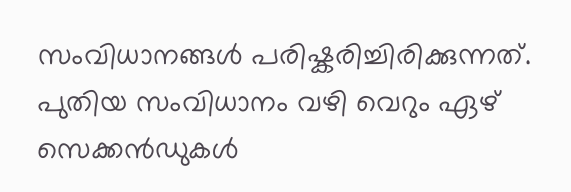സംവിധാനങ്ങൾ പരിഷ്കരിച്ചിരിക്കുന്നത്. പുതിയ സംവിധാനം വഴി വെറും ഏഴ് സെക്കൻഡുകൾ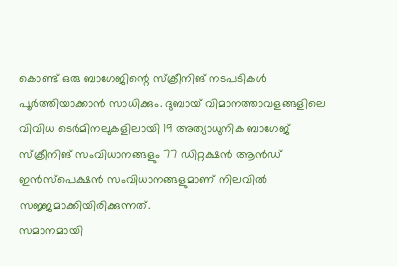കൊണ്ട് ഒരു ബാഗേജിന്റെ സ്ക്രീനിങ് നടപടികൾ പൂർത്തിയാക്കാൻ സാധിക്കും. ദുബായ് വിമാനത്താവളങ്ങളിലെ വിവിധ ടെർമിനലുകളിലായി 19 അത്യാധുനിക ബാഗേജ് സ്ക്രീനിങ് സംവിധാനങ്ങളും 77 ഡിറ്റക്ഷൻ ആൻഡ് ഇൻസ്പെക്ഷൻ സംവിധാനങ്ങളുമാണ് നിലവിൽ സജ്ജമാക്കിയിരിക്കുന്നത്.
സമാനമായി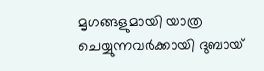മൃഗങ്ങളുമായി യാത്ര ചെയ്യുന്നവർക്കായി ദുബായ്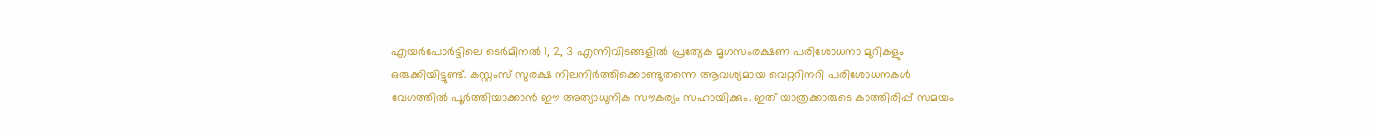എയർപോർട്ടിലെ ടെർമിനൽ 1, 2, 3 എന്നിവിടങ്ങളിൽ പ്രത്യേക മൃഗസംരക്ഷണ പരിശോധനാ മുറികളും ഒരുക്കിയിട്ടുണ്ട്. കസ്റ്റംസ് സുരക്ഷ നിലനിർത്തിക്കൊണ്ടുതന്നെ ആവശ്യമായ വെറ്ററിനറി പരിശോധനകൾ വേഗത്തിൽ പൂർത്തിയാക്കാൻ ഈ അത്യാധുനിക സൗകര്യം സഹായിക്കും. ഇത് യാത്രക്കാരുടെ കാത്തിരിപ്പ് സമയം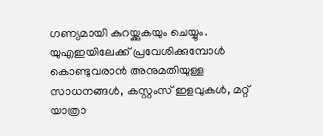ഗണ്യമായി കുറയ്ക്കുകയും ചെയ്യും.
യുഎഇയിലേക്ക് പ്രവേശിക്കുമ്പോൾ കൊണ്ടുവരാൻ അനുമതിയുള്ള സാധനങ്ങൾ, കസ്റ്റംസ് ഇളവുകൾ, മറ്റ് യാത്രാ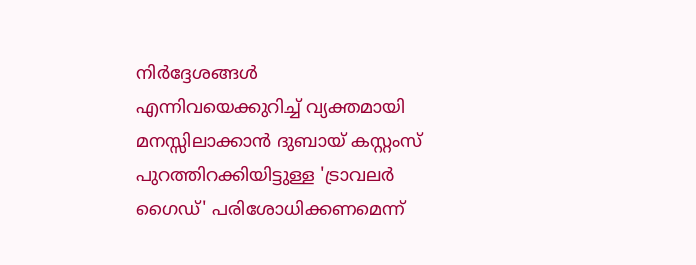നിർദ്ദേശങ്ങൾ എന്നിവയെക്കുറിച്ച് വ്യക്തമായി മനസ്സിലാക്കാൻ ദുബായ് കസ്റ്റംസ് പുറത്തിറക്കിയിട്ടുള്ള 'ട്രാവലർ ഗൈഡ്' പരിശോധിക്കണമെന്ന്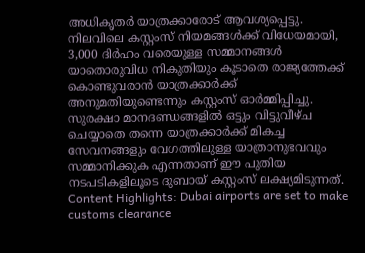അധികൃതർ യാത്രക്കാരോട് ആവശ്യപ്പെട്ടു. നിലവിലെ കസ്റ്റംസ് നിയമങ്ങൾക്ക് വിധേയമായി, 3,000 ദിർഹം വരെയുള്ള സമ്മാനങ്ങൾ യാതൊരുവിധ നികുതിയും കൂടാതെ രാജ്യത്തേക്ക് കൊണ്ടുവരാൻ യാത്രക്കാർക്ക് അനുമതിയുണ്ടെന്നും കസ്റ്റംസ് ഓർമ്മിപ്പിച്ചു.
സുരക്ഷാ മാനദണ്ഡങ്ങളിൽ ഒട്ടും വിട്ടുവീഴ്ച ചെയ്യാതെ തന്നെ യാത്രക്കാർക്ക് മികച്ച സേവനങ്ങളും വേഗത്തിലുള്ള യാത്രാനുഭവവും സമ്മാനിക്കുക എന്നതാണ് ഈ പുതിയ നടപടികളിലൂടെ ദുബായ് കസ്റ്റംസ് ലക്ഷ്യമിടുന്നത്.
Content Highlights: Dubai airports are set to make customs clearance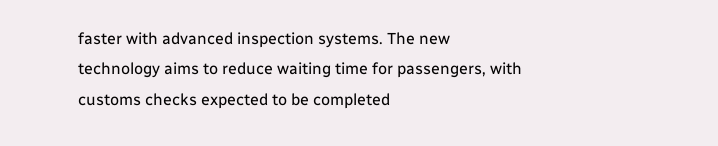faster with advanced inspection systems. The new technology aims to reduce waiting time for passengers, with customs checks expected to be completed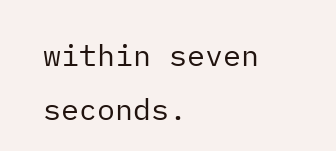within seven seconds.